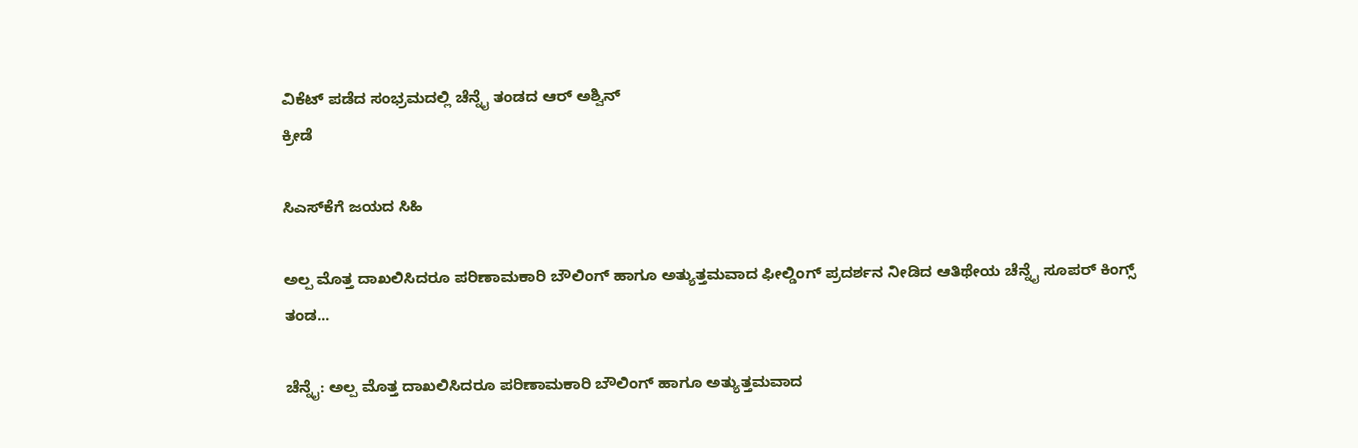ವಿಕೆಟ್ ಪಡೆದ ಸಂಭ್ರಮದಲ್ಲಿ ಚೆನ್ನೈ ತಂಡದ ಆರ್ ಅಶ್ವಿನ್
ಕ್ರೀಡೆ

ಸಿಎಸ್‍ಕೆಗೆ ಜಯದ ಸಿಹಿ

ಅಲ್ಪ ಮೊತ್ತ ದಾಖಲಿಸಿದರೂ ಪರಿಣಾಮಕಾರಿ ಬೌಲಿಂಗ್ ಹಾಗೂ ಅತ್ಯುತ್ತಮವಾದ ಫೀಲ್ಡಿಂಗ್ ಪ್ರದರ್ಶನ ನೀಡಿದ ಆತಿಥೇಯ ಚೆನ್ನೈ ಸೂಪರ್ ಕಿಂಗ್ಸ್ ತಂಡ...

ಚೆನ್ನೈ: ಅಲ್ಪ ಮೊತ್ತ ದಾಖಲಿಸಿದರೂ ಪರಿಣಾಮಕಾರಿ ಬೌಲಿಂಗ್ ಹಾಗೂ ಅತ್ಯುತ್ತಮವಾದ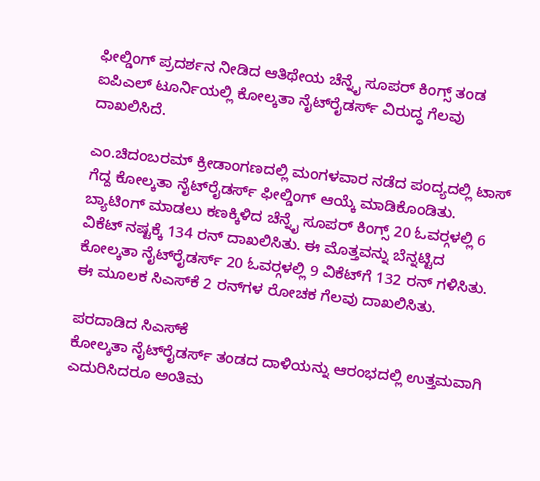ಫೀಲ್ಡಿಂಗ್ ಪ್ರದರ್ಶನ ನೀಡಿದ ಆತಿಥೇಯ ಚೆನ್ನೈ ಸೂಪರ್ ಕಿಂಗ್ಸ್ ತಂಡ ಐಪಿಎಲ್ ಟೂರ್ನಿಯಲ್ಲಿ ಕೋಲ್ಕತಾ ನೈಟ್‍ರೈಡರ್ಸ್ ವಿರುದ್ಧ ಗೆಲವು ದಾಖಲಿಸಿದೆ.

ಎಂ.ಚಿದಂಬರಮ್ ಕ್ರೀಡಾಂಗಣದಲ್ಲಿ ಮಂಗಳವಾರ ನಡೆದ ಪಂದ್ಯದಲ್ಲಿ ಟಾಸ್ ಗೆದ್ದ ಕೋಲ್ಕತಾ ನೈಟ್‍ರೈಡರ್ಸ್ ಫೀಲ್ಡಿಂಗ್ ಆಯ್ಕೆ ಮಾಡಿಕೊಂಡಿತು. ಬ್ಯಾಟಿಂಗ್ ಮಾಡಲು ಕಣಕ್ಕಿಳಿದ ಚೆನ್ನೈ ಸೂಪರ್ ಕಿಂಗ್ಸ್ 20 ಓವರ್‍ಗಳಲ್ಲಿ 6 ವಿಕೆಟ್ ನಷ್ಟಕ್ಕೆ 134 ರನ್ ದಾಖಲಿಸಿತು. ಈ ಮೊತ್ತವನ್ನು ಬೆನ್ನಟ್ಟಿದ ಕೋಲ್ಕತಾ ನೈಟ್‍ರೈಡರ್ಸ್ 20 ಓವರ್‍ಗಳಲ್ಲಿ 9 ವಿಕೆಟ್‍ಗೆ 132 ರನ್ ಗಳಿಸಿತು. ಈ ಮೂಲಕ ಸಿಎಸ್‍ಕೆ 2 ರನ್‍ಗಳ ರೋಚಕ ಗೆಲವು ದಾಖಲಿಸಿತು.

ಪರದಾಡಿದ ಸಿಎಸ್‍ಕೆ
ಕೋಲ್ಕತಾ ನೈಟ್‍ರೈಡರ್ಸ್ ತಂಡದ ದಾಳಿಯನ್ನು ಆರಂಭದಲ್ಲಿ ಉತ್ತಮವಾಗಿ ಎದುರಿಸಿದರೂ ಅಂತಿಮ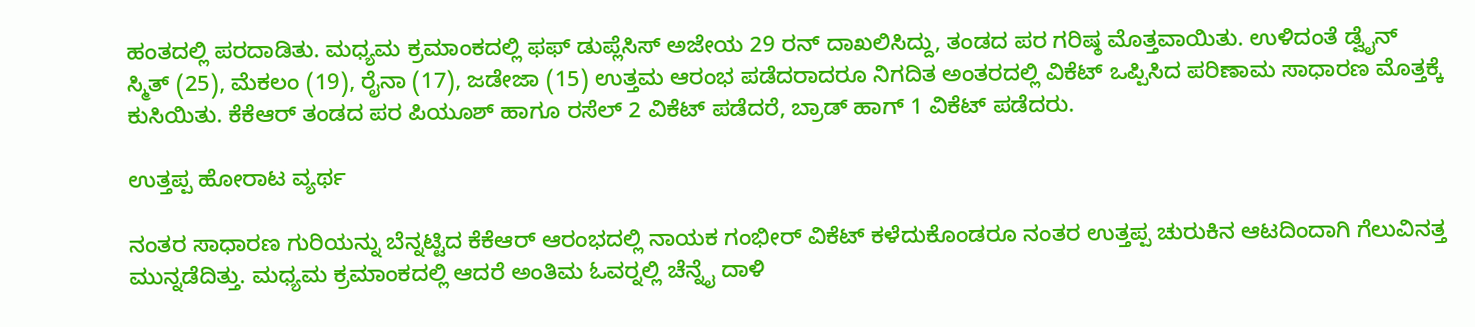ಹಂತದಲ್ಲಿ ಪರದಾಡಿತು. ಮಧ್ಯಮ ಕ್ರಮಾಂಕದಲ್ಲಿ ಫಫ್ ಡುಪ್ಲೆಸಿಸ್ ಅಜೇಯ 29 ರನ್ ದಾಖಲಿಸಿದ್ದು, ತಂಡದ ಪರ ಗರಿಷ್ಠ ಮೊತ್ತವಾಯಿತು. ಉಳಿದಂತೆ ಡ್ವೈನ್ ಸ್ಮಿತ್ (25), ಮೆಕಲಂ (19), ರೈನಾ (17), ಜಡೇಜಾ (15) ಉತ್ತಮ ಆರಂಭ ಪಡೆದರಾದರೂ ನಿಗದಿತ ಅಂತರದಲ್ಲಿ ವಿಕೆಟ್ ಒಪ್ಪಿಸಿದ ಪರಿಣಾಮ ಸಾಧಾರಣ ಮೊತ್ತಕ್ಕೆ ಕುಸಿಯಿತು. ಕೆಕೆಆರ್ ತಂಡದ ಪರ ಪಿಯೂಶ್ ಹಾಗೂ ರಸೆಲ್ 2 ವಿಕೆಟ್ ಪಡೆದರೆ, ಬ್ರಾಡ್ ಹಾಗ್ 1 ವಿಕೆಟ್ ಪಡೆದರು.

ಉತ್ತಪ್ಪ ಹೋರಾಟ ವ್ಯರ್ಥ

ನಂತರ ಸಾಧಾರಣ ಗುರಿಯನ್ನು ಬೆನ್ನಟ್ಟಿದ ಕೆಕೆಆರ್ ಆರಂಭದಲ್ಲಿ ನಾಯಕ ಗಂಭೀರ್ ವಿಕೆಟ್ ಕಳೆದುಕೊಂಡರೂ ನಂತರ ಉತ್ತಪ್ಪ ಚುರುಕಿನ ಆಟದಿಂದಾಗಿ ಗೆಲುವಿನತ್ತ ಮುನ್ನಡೆದಿತ್ತು. ಮಧ್ಯಮ ಕ್ರಮಾಂಕದಲ್ಲಿ ಆದರೆ ಅಂತಿಮ ಓವರ್‍ನಲ್ಲಿ ಚೆನ್ನೈ ದಾಳಿ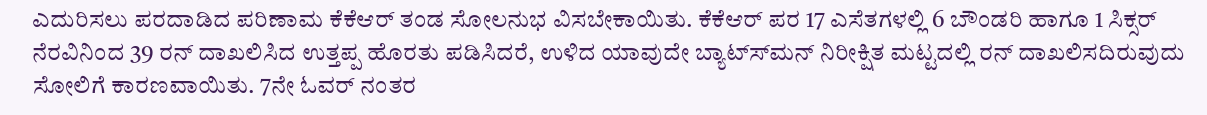ಎದುರಿಸಲು ಪರದಾಡಿದ ಪರಿಣಾಮ ಕೆಕೆಆರ್ ತಂಡ ಸೋಲನುಭ ವಿಸಬೇಕಾಯಿತು. ಕೆಕೆಆರ್ ಪರ 17 ಎಸೆತಗಳಲ್ಲಿ 6 ಬೌಂಡರಿ ಹಾಗೂ 1 ಸಿಕ್ಸರ್ ನೆರವಿನಿಂದ 39 ರನ್ ದಾಖಲಿಸಿದ ಉತ್ತಪ್ಪ ಹೊರತು ಪಡಿಸಿದರೆ, ಉಳಿದ ಯಾವುದೇ ಬ್ಯಾಟ್ಸ್‍ಮನ್ ನಿರೀಕ್ಷಿತ ಮಟ್ಟದಲ್ಲಿ ರನ್ ದಾಖಲಿಸದಿರುವುದು ಸೋಲಿಗೆ ಕಾರಣವಾಯಿತು. 7ನೇ ಓವರ್ ನಂತರ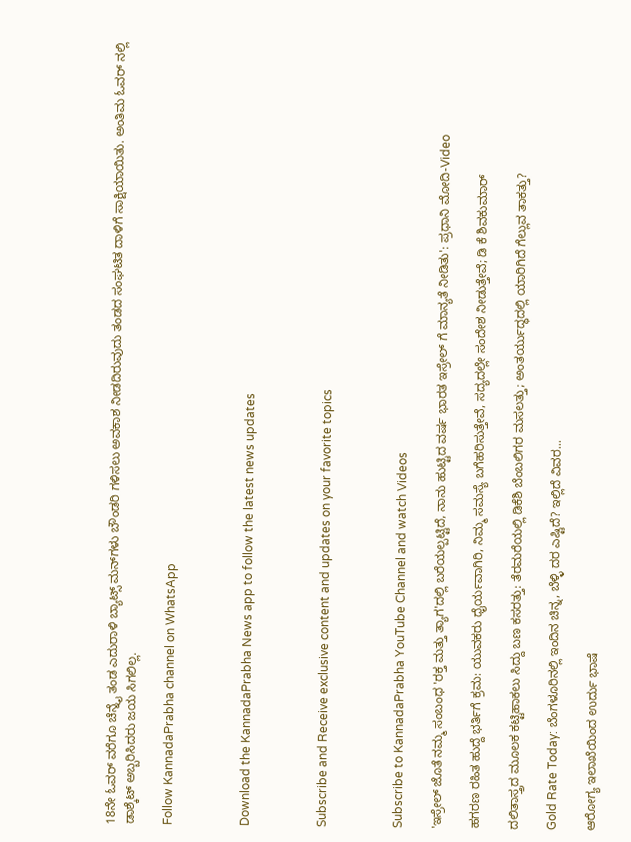18ನೇ ಓವರ್ ವರೆಗೂ ಚೆನ್ನೈ ತಂಡ ಎದುರಾಳಿ ಬ್ಯಾಟ್ಸ್ ಮನ್‍ಗಳು ಬೌಂಡರಿ ಗಳಿಸಲು ಅವಕಾಶ ನೀಡದಿರುವುದು ತಂಡದ ಸಂಘಟಿತ ದಾಳಿಗೆ ಸಾಕ್ಷಿಯಾಯಿತು. ಅಂತಿಮ ಓವರ್ ನಲ್ಲಿ ಡಾಶ್ಕೆಟ್ ಅಬ್ಬರಿಸಿದರು ಜಯ ಸಿಗಲಿಲ್ಲ.

Follow KannadaPrabha channel on WhatsApp



Download the KannadaPrabha News app to follow the latest news updates



Subscribe and Receive exclusive content and updates on your favorite topics



Subscribe to KannadaPrabha YouTube Channel and watch Videos

'ಇಸ್ರೇಲ್‌ ಜೊತೆ ನಮ್ಮ ಸಂಬಂಧ 'ರಕ್ತ ಮತ್ತು ತ್ಯಾಗ'ದಲ್ಲಿ ಬರೆಯಲ್ಪಟ್ಟಿದೆ, ನಾನು ಹುಟ್ಟಿದ ವರ್ಷ ಭಾರತ ಇಸ್ರೇಲ್ ಗೆ ಮಾನ್ಯತೆ ನೀಡಿತು': ಪ್ರಧಾನಿ ಮೋದಿ-Video

ಹಗರಣ ರಹಿತ ಹುದ್ದೆ ಭರ್ತಿಗೆ ಕ್ರಮ: ಯುವಕರು ಧೈರ್ಯವಾಗಿರಿ, ನಿಮ್ಮ ಸಮಸ್ಯೆ ಬಗೆಹರಿಸುತ್ತೇವೆ, ಸದ್ಯದಲ್ಲೇ ಸಂದೇಶ ನೀಡುತ್ತೇವೆ; ಡಿ ಕೆ ಶಿವಕುಮಾರ್

ದಲಿತಾಸ್ತ್ರದ ಮೂಲಕ ಕಟ್ಟಿಹಾಕಲು ಸಿದ್ದು ಬಣ ಕಸರತ್ತು: ತೆರಮರೆಯಲ್ಲಿ ಡಿಕೆಶಿ ಬೆಂಬಲಿಗರ ಮಸಲತ್ತು; ಅಂತರ್ಯುದ್ಧದಲ್ಲಿ ಯಾರಿಗಿದೆ ಗೆಲ್ಲುವ ತಾಕತ್ತು?

Gold Rate Today: ಬೆಂಗಳೂರಿನಲ್ಲಿ ಇಂದಿನ ಚಿನ್ನ, ಬೆಳ್ಳಿ ದರ ಎಷ್ಟಿದೆ? ಇಲ್ಲಿದೆ ವಿವರ...

ಆರೋಗ್ಯ ಇಲಾಖೆಯಿಂದ ಉರ್ದು ಭಾಷೆ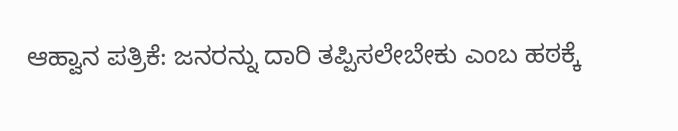ಆಹ್ವಾನ ಪತ್ರಿಕೆ: ಜನರನ್ನು ದಾರಿ ತಪ್ಪಿಸಲೇಬೇಕು ಎಂಬ ಹಠಕ್ಕೆ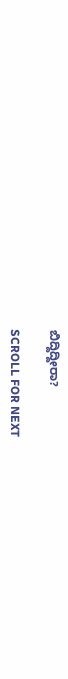ಬಿದ್ದಿದ್ದೀರಾ?

SCROLL FOR NEXT